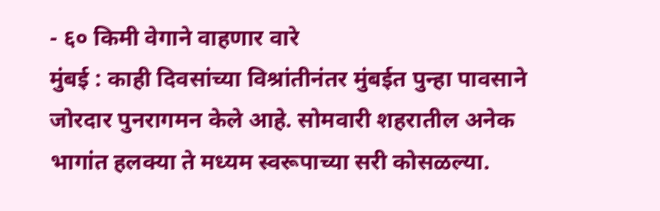- ६० किमी वेगाने वाहणार वारे
मुंबई : काही दिवसांच्या विश्रांतीनंतर मुंबईत पुन्हा पावसाने जोरदार पुनरागमन केले आहे. सोमवारी शहरातील अनेक भागांत हलक्या ते मध्यम स्वरूपाच्या सरी कोसळल्या.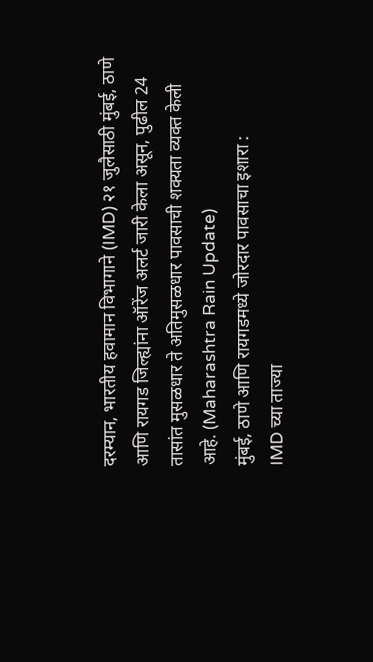दरम्यान, भारतीय हवामान विभागाने (IMD) २१ जुलैसाठी मुंबई, ठाणे आणि रायगड जिल्ह्यांना ऑरेंज अलर्ट जारी केला असून, पुढील 24 तासांत मुसळधार ते अतिमुसळधार पावसाची शक्यता व्यक्त केली आहे. (Maharashtra Rain Update)
मुंबई, ठाणे आणि रायगडमध्ये जोरदार पावसाचा इशारा :
IMD च्या ताज्या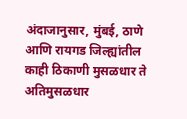अंदाजानुसार, मुंबई, ठाणे आणि रायगड जिल्ह्यांतील काही ठिकाणी मुसळधार ते अतिमुसळधार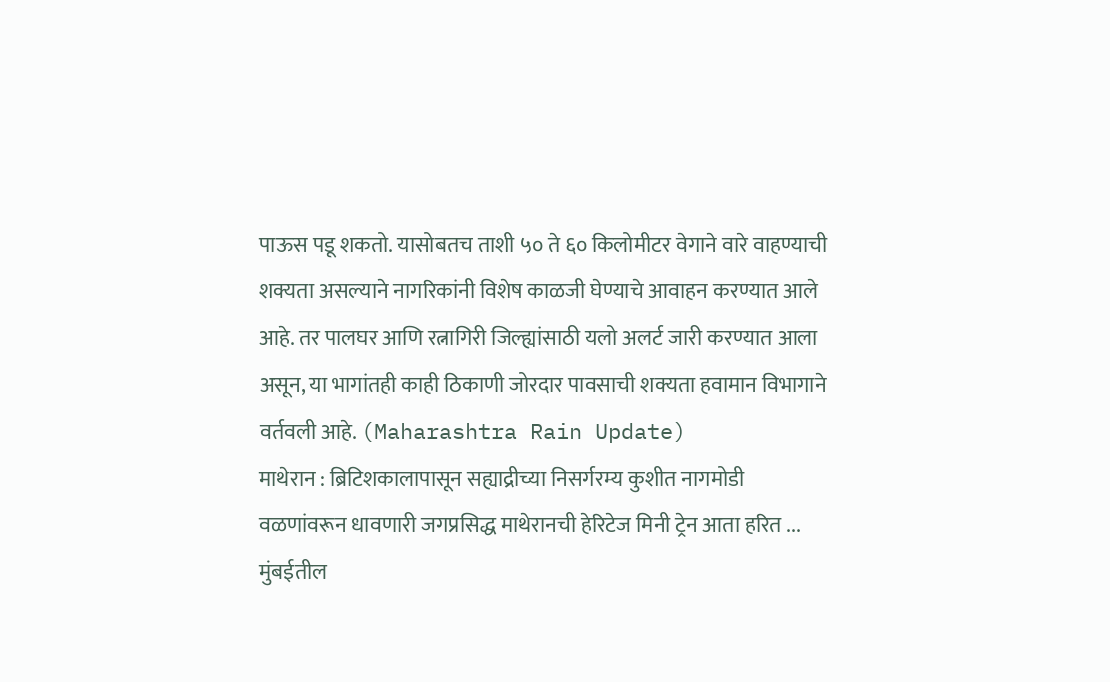पाऊस पडू शकतो. यासोबतच ताशी ५० ते ६० किलोमीटर वेगाने वारे वाहण्याची शक्यता असल्याने नागरिकांनी विशेष काळजी घेण्याचे आवाहन करण्यात आले आहे. तर पालघर आणि रत्नागिरी जिल्ह्यांसाठी यलो अलर्ट जारी करण्यात आला असून, या भागांतही काही ठिकाणी जोरदार पावसाची शक्यता हवामान विभागाने वर्तवली आहे. (Maharashtra Rain Update)
माथेरान : ब्रिटिशकालापासून सह्याद्रीच्या निसर्गरम्य कुशीत नागमोडी वळणांवरून धावणारी जगप्रसिद्ध माथेरानची हेरिटेज मिनी ट्रेन आता हरित ...
मुंबईतील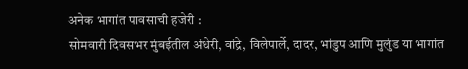अनेक भागांत पावसाची हजेरी :
सोमवारी दिवसभर मुंबईतील अंधेरी, वांद्रे, विलेपार्ले, दादर, भांडुप आणि मुलुंड या भागांत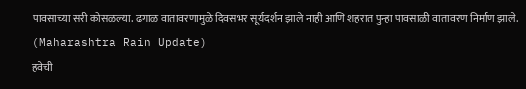पावसाच्या सरी कोसळल्या. ढगाळ वातावरणामुळे दिवसभर सूर्यदर्शन झाले नाही आणि शहरात पुन्हा पावसाळी वातावरण निर्माण झाले. (Maharashtra Rain Update)
हवेची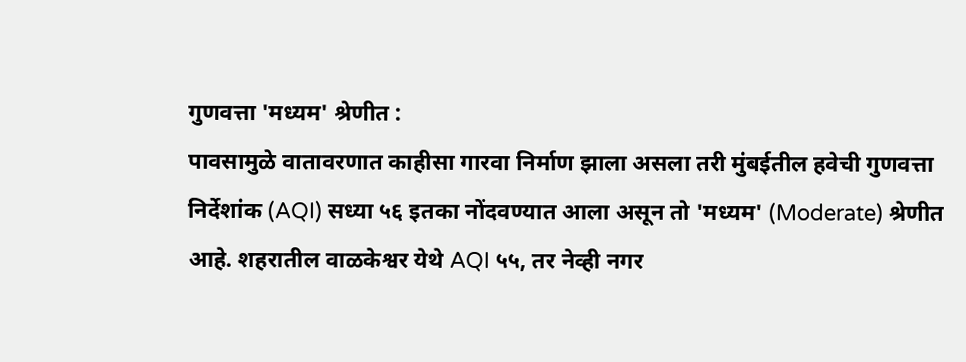गुणवत्ता 'मध्यम' श्रेणीत :
पावसामुळे वातावरणात काहीसा गारवा निर्माण झाला असला तरी मुंबईतील हवेची गुणवत्ता निर्देशांक (AQI) सध्या ५६ इतका नोंदवण्यात आला असून तो 'मध्यम' (Moderate) श्रेणीत आहे. शहरातील वाळकेश्वर येथे AQI ५५, तर नेव्ही नगर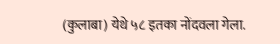(कुलाबा) येथे ५८ इतका नोंदवला गेला.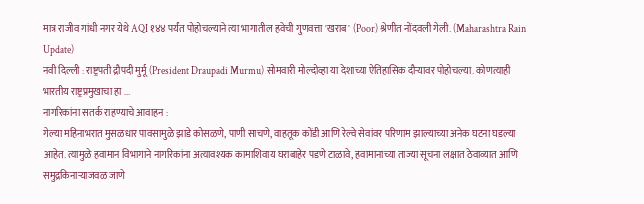मात्र राजीव गांधी नगर येथे AQI १४४ पर्यंत पोहोचल्याने त्या भागातील हवेची गुणवत्ता 'खराब' (Poor) श्रेणीत नोंदवली गेली. (Maharashtra Rain Update)
नवी दिल्ली : राष्ट्रपती द्रौपदी मुर्मू (President Draupadi Murmu) सोमवारी मोल्दोव्हा या देशाच्या ऐतिहासिक दौऱ्यावर पोहोचल्या. कोणत्याही भारतीय राष्ट्रप्रमुखाचा हा ...
नागरिकांना सतर्क राहण्याचे आवाहन :
गेल्या महिनाभरात मुसळधार पावसामुळे झाडे कोसळणे, पाणी साचणे, वाहतूक कोंडी आणि रेल्वे सेवांवर परिणाम झाल्याच्या अनेक घटना घडल्या आहेत. त्यामुळे हवामान विभागाने नागरिकांना अत्यावश्यक कामाशिवाय घराबाहेर पडणे टाळावे, हवामानाच्या ताज्या सूचना लक्षात ठेवाव्यात आणि समुद्रकिनाऱ्याजवळ जाणे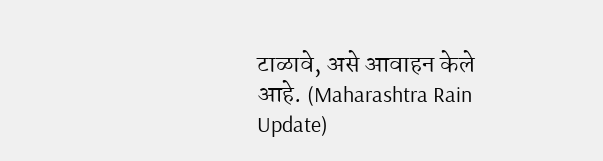टाळावे, असे आवाहन केले आहे. (Maharashtra Rain Update)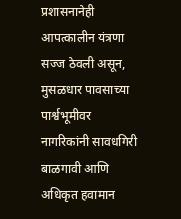प्रशासनानेही आपत्कालीन यंत्रणा सज्ज ठेवली असून, मुसळधार पावसाच्या पार्श्वभूमीवर नागरिकांनी सावधगिरी बाळगावी आणि अधिकृत हवामान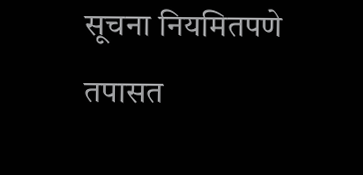सूचना नियमितपणे तपासत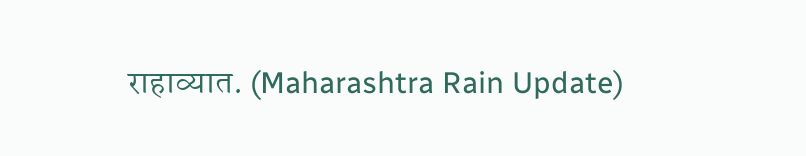राहाव्यात. (Maharashtra Rain Update)